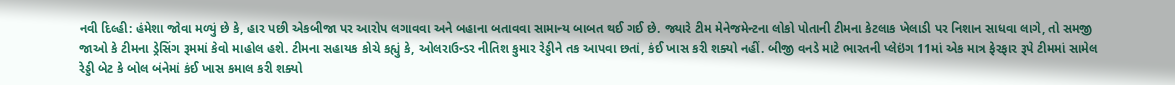નવી દિલ્હી: હંમેશા જોવા મળ્યું છે કે, હાર પછી એકબીજા પર આરોપ લગાવવા અને બહાના બતાવવા સામાન્ય બાબત થઈ ગઈ છે. જ્યારે ટીમ મેનેજમેન્ટના લોકો પોતાની ટીમના કેટલાક ખેલાડી પર નિશાન સાધવા લાગે, તો સમજી જાઓ કે ટીમના ડ્રેસિંગ રૂમમાં કેવો માહોલ હશે. ટીમના સહાયક કોચે કહ્યું કે, ઓલરાઉન્ડર નીતિશ કુમાર રેડ્ડીને તક આપવા છતાં, કંઈ ખાસ કરી શક્યો નહીં. બીજી વનડે માટે ભારતની પ્લેઇંગ 11માં એક માત્ર ફેરફાર રૂપે ટીમમાં સામેલ રેડ્ડી બેટ કે બોલ બંનેમાં કંઈ ખાસ કમાલ કરી શક્યો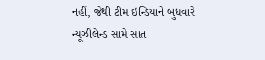નહીં, જેથી ટીમ ઇન્ડિયાને બુધવારે ન્યૂઝીલેન્ડ સામે સાત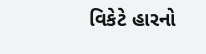વિકેટે હારનો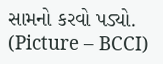સામનો કરવો પડ્યો. (Picture – BCCI)